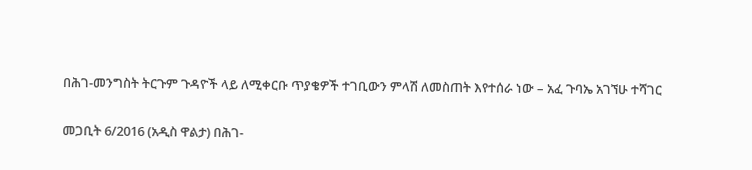በሕገ-መንግስት ትርጉም ጉዳዮች ላይ ለሚቀርቡ ጥያቄዎች ተገቢውን ምላሽ ለመስጠት እየተሰራ ነው – አፈ ጉባኤ አገኘሁ ተሻገር

መጋቢት 6/2016 (አዲስ ዋልታ) በሕገ-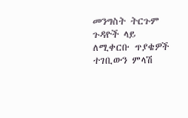መንግስት ትርጉም ጉዳዮች ላይ ለሚቀርቡ ጥያቄዎች ተገቢውን ምላሽ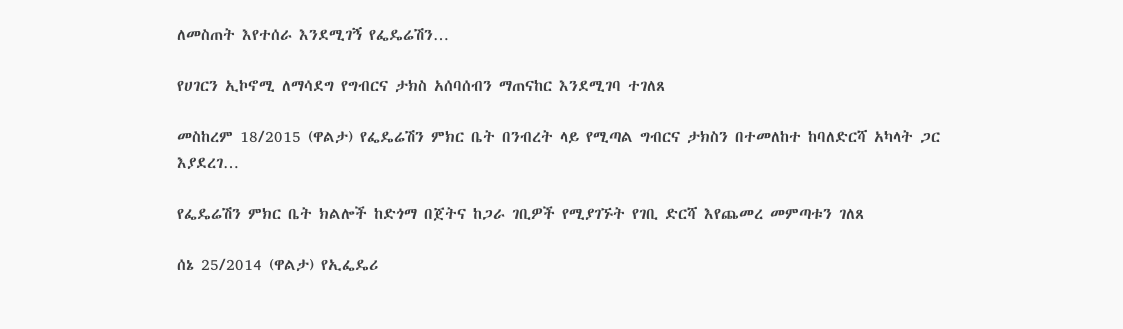ለመስጠት እየተሰራ እንደሚገኝ የፌዴሬሽን…

የሀገርን ኢኮኖሚ ለማሳደግ የግብርና ታክስ አሰባሰብን ማጠናከር እንደሚገባ ተገለጸ

መስከረም 18/2015 (ዋልታ) የፌዴሬሽን ምክር ቤት በንብረት ላይ የሚጣል ግብርና ታክስን በተመለከተ ከባለድርሻ አካላት ጋር እያደረገ…

የፌዴሬሽን ምክር ቤት ክልሎች ከድጎማ በጀትና ከጋራ ገቢዎች የሚያገኙት የገቢ ድርሻ እየጨመረ መምጣቱን ገለጸ

ሰኔ 25/2014 (ዋልታ) የኢፌዴሪ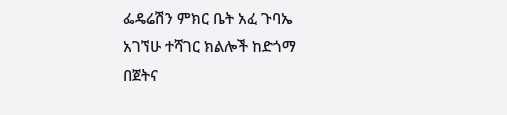ፌዴሬሽን ምክር ቤት አፈ ጉባኤ አገኘሁ ተሻገር ክልሎች ከድጎማ በጀትና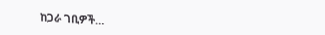ከጋራ ገቢዎች…